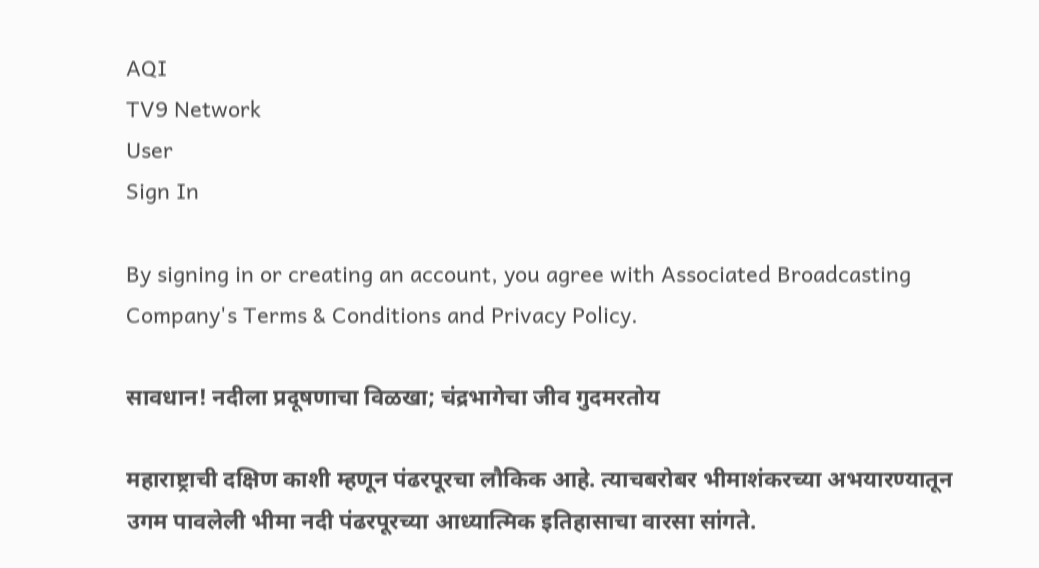AQI
TV9 Network
User
Sign In

By signing in or creating an account, you agree with Associated Broadcasting Company's Terms & Conditions and Privacy Policy.

सावधान! नदीला प्रदूषणाचा विळखा; चंद्रभागेचा जीव गुदमरतोय

महाराष्ट्राची दक्षिण काशी म्हणून पंढरपूरचा लौकिक आहे. त्याचबरोबर भीमाशंकरच्या अभयारण्यातून उगम पावलेली भीमा नदी पंढरपूरच्या आध्यात्मिक इतिहासाचा वारसा सांगते.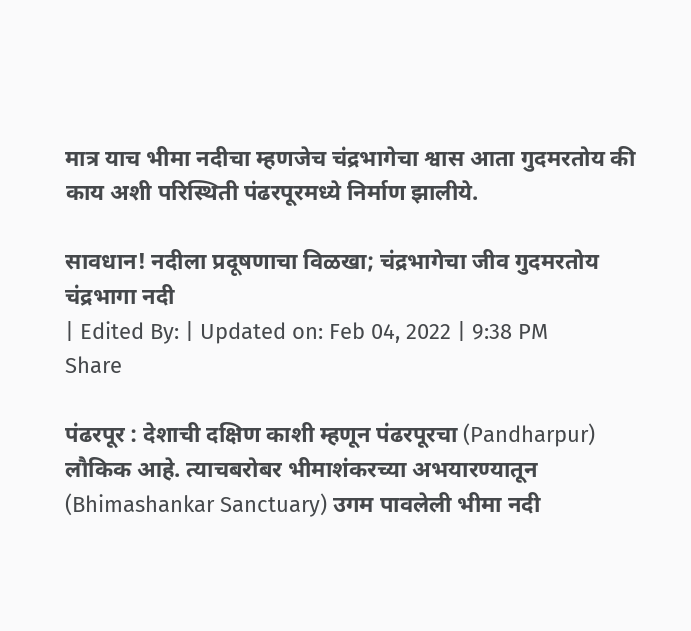मात्र याच भीमा नदीचा म्हणजेच चंद्रभागेचा श्वास आता गुदमरतोय की काय अशी परिस्थिती पंढरपूरमध्ये निर्माण झालीये.

सावधान! नदीला प्रदूषणाचा विळखा; चंद्रभागेचा जीव गुदमरतोय
चंद्रभागा नदी
| Edited By: | Updated on: Feb 04, 2022 | 9:38 PM
Share

पंढरपूर : देशाची दक्षिण काशी म्हणून पंढरपूरचा (Pandharpur) लौकिक आहे. त्याचबरोबर भीमाशंकरच्या अभयारण्यातून (Bhimashankar Sanctuary) उगम पावलेली भीमा नदी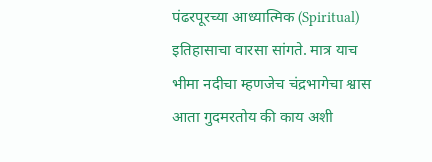पंढरपूरच्या आध्यात्मिक (Spiritual) इतिहासाचा वारसा सांगते. मात्र याच भीमा नदीचा म्हणजेच चंद्रभागेचा श्वास आता गुदमरतोय की काय अशी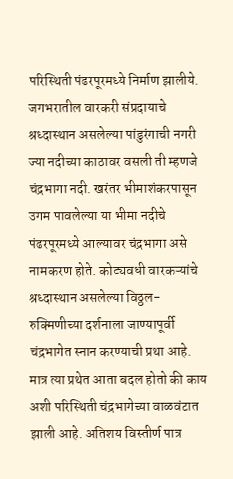परिस्थिती पंढरपूरमध्ये निर्माण झालीये. जगभरातील वारकरी संप्रदायाचे श्रध्दास्थान असलेल्या पांडुरंगाची नगरी ज्या नदीच्या काठावर वसली ती म्हणजे चंद्रभागा नदी. खरंतर भीमाशंकरपासून उगम पावलेल्या या भीमा नदीचे पंढरपूरमध्ये आल्यावर चंद्रभागा असे नामकरण होते. कोट्यवधी वारकऱ्यांचे श्रध्दास्थान असलेल्या विठ्ठल-रुक्मिणीच्या दर्शनाला जाण्यापूर्वी चंद्रभागेत स्नान करण्याची प्रथा आहे. मात्र त्या प्रथेत आता बदल होतो की काय अशी परिस्थिती चंद्रभागेच्या वाळवंटात झाली आहे. अतिशय विस्तीर्ण पात्र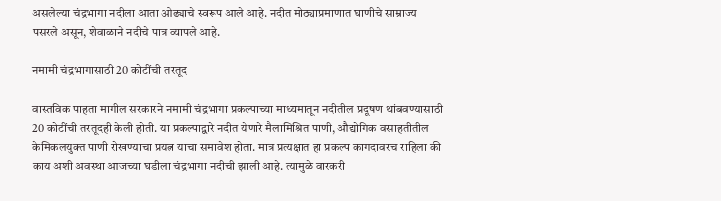असलेल्या चंद्रभागा नदीला आता ओढ्याचे स्वरूप आले आहे. नदीत मोठ्याप्रमाणात घाणीचे साम्राज्य पसरले असून, शेवाळाने नदीचे पात्र व्यापले आहे.

नमामी चंद्रभागासाठी 20 कोटींची तरतूद

वास्तविक पाहता मागील सरकारने नमामी चंद्रभागा प्रकल्पाच्या माध्यमातून नदीतील प्रदूषण थांबवण्यासाठी 20 कोटींची तरतूदही केली होती. या प्रकल्पाद्वारे नदीत येणारे मैलामिश्रित पाणी, औद्योगिक वसाहतीतील केमिकलयुक्त पाणी रोखण्याचा प्रयत्न याचा समावेश होता. मात्र प्रत्यक्षात हा प्रकल्प कागदावरच राहिला की काय अशी अवस्था आजच्या घडीला चंद्रभागा नदीची झाली आहे. त्यामुळे वारकरी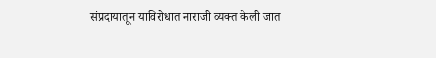संप्रदायातून याविरोधात नाराजी व्यक्त केली जात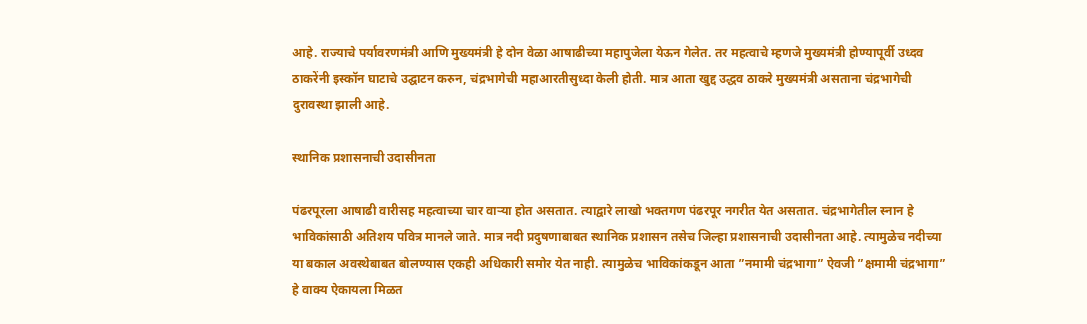आहे. राज्याचे पर्यावरणमंत्री आणि मुख्यमंत्री हे दोन वेळा आषाढीच्या महापुजेला येऊन गेलेत. तर महत्वाचे म्हणजे मुख्यमंत्री होण्यापूर्वी उध्दव ठाकरेंनी इस्कॉन घाटाचे उद्घाटन करुन, चंद्रभागेची महाआरतीसुध्दा केली होती. मात्र आता खुद्द उद्धव ठाकरे मुख्यमंत्री असताना चंद्रभागेची दुरावस्था झाली आहे.

स्थानिक प्रशासनाची उदासीनता

पंढरपूरला आषाढी वारीसह महत्वाच्या चार वाऱ्या होत असतात. त्याद्वारे लाखो भक्तगण पंढरपूर नगरीत येत असतात. चंद्रभागेतील स्नान हे भाविकांसाठी अतिशय पवित्र मानले जाते. मात्र नदी प्रदुषणाबाबत स्थानिक प्रशासन तसेच जिल्हा प्रशासनाची उदासीनता आहे. त्यामुळेच नदीच्या या बकाल अवस्थेबाबत बोलण्यास एकही अधिकारी समोर येत नाही. त्यामुळेच भाविकांकडून आता ”नमामी चंद्रभागा” ऐवजी ”क्षमामी चंद्रभागा” हे वाक्य ऐकायला मिळत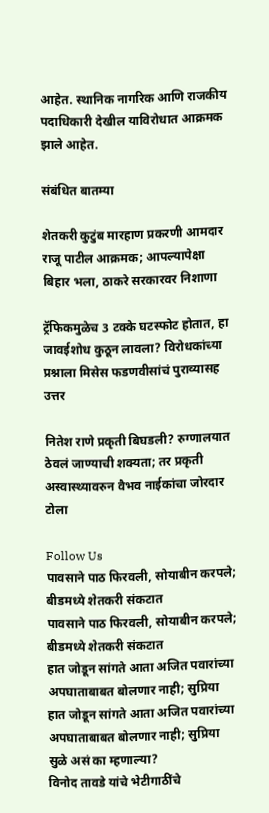आहेत. स्थानिक नागरिक आणि राजकीय पदाधिकारी देखील याविरोधात आक्रमक झाले आहेत.

संबंधित बातम्या

शेतकरी कुटुंब मारहाण प्रकरणी आमदार राजू पाटील आक्रमक; आपल्यापेक्षा बिहार भला, ठाकरे सरकारवर निशाणा

ट्रॅफिकमुळेच 3 टक्के घटस्फोट होतात, हा जावईशोध कुठून लावला? विरोधकांच्या प्रश्नाला मिसेस फडणवीसांचं पुराव्यासह उत्तर

नितेश राणे प्रकृती बिघडली? रुग्णालयात ठेवलं जाण्याची शक्यता; तर प्रकृती अस्वास्थ्यावरुन वैभव नाईकांचा जोरदार टोला

Follow Us
पावसाने पाठ फिरवली, सोयाबीन करपले; बीडमध्ये शेतकरी संकटात
पावसाने पाठ फिरवली, सोयाबीन करपले; बीडमध्ये शेतकरी संकटात
हात जोडून सांगते आता अजित पवारांच्या अपघाताबाबत बोलणार नाही; सुप्रिया
हात जोडून सांगते आता अजित पवारांच्या अपघाताबाबत बोलणार नाही; सुप्रिया सुळे असं का म्हणाल्या?
विनोद तावडे यांचे भेटीगाठींचे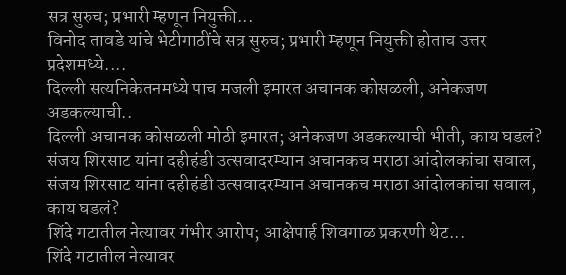सत्र सुरुच; प्रभारी म्हणून नियुक्ती...
विनोद तावडे यांचे भेटीगाठींचे सत्र सुरुच; प्रभारी म्हणून नियुक्ती होताच उत्तर प्रदेशमध्ये....
दिल्ली सत्यनिकेतनमध्ये पाच मजली इमारत अचानक कोसळली, अनेकजण अडकल्याची..
दिल्ली अचानक कोसळली मोठी इमारत; अनेकजण अडकल्याची भीती, काय घडलं?
संजय शिरसाट यांना दहीहंडी उत्सवादरम्यान अचानकच मराठा आंदोलकांचा सवाल,
संजय शिरसाट यांना दहीहंडी उत्सवादरम्यान अचानकच मराठा आंदोलकांचा सवाल, काय घडलं?
शिंदे गटातील नेत्यावर गंभीर आरोप; आक्षेपार्ह शिवगाळ प्रकरणी थेट...
शिंदे गटातील नेत्यावर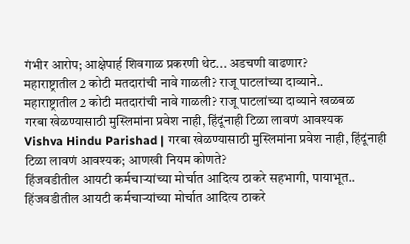गंभीर आरोप; आक्षेपार्ह शिवगाळ प्रकरणी थेट... अडचणी वाढणार?
महाराष्ट्रातील 2 कोटी मतदारांची नावे गाळली? राजू पाटलांच्या दाव्याने..
महाराष्ट्रातील 2 कोटी मतदारांची नावे गाळली? राजू पाटलांच्या दाव्याने खळबळ
गरबा खेळण्यासाठी मुस्लिमांना प्रवेश नाही, हिंदूंनाही टिळा लावणं आवश्यक
Vishva Hindu Parishad | गरबा खेळण्यासाठी मुस्लिमांना प्रवेश नाही, हिंदूंनाही टिळा लावणं आवश्यक; आणखी नियम कोणते?
हिंजवडीतील आयटी कर्मचाऱ्यांच्या मोर्चात आदित्य ठाकरे सहभागी, पायाभूत..
हिंजवडीतील आयटी कर्मचाऱ्यांच्या मोर्चात आदित्य ठाकरे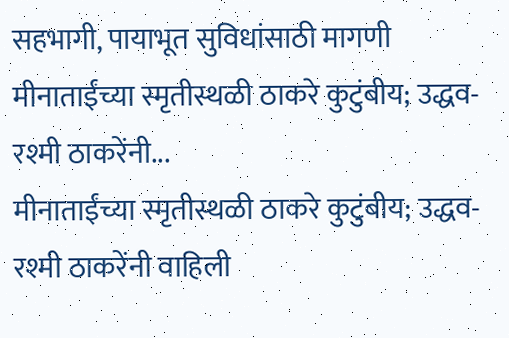सहभागी, पायाभूत सुविधांसाठी मागणी
मीनाताईंच्या स्मृतीस्थळी ठाकरे कुटुंबीय; उद्धव-रश्मी ठाकरेंनी...
मीनाताईंच्या स्मृतीस्थळी ठाकरे कुटुंबीय; उद्धव-रश्मी ठाकरेंनी वाहिली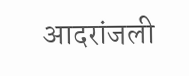आदरांजली